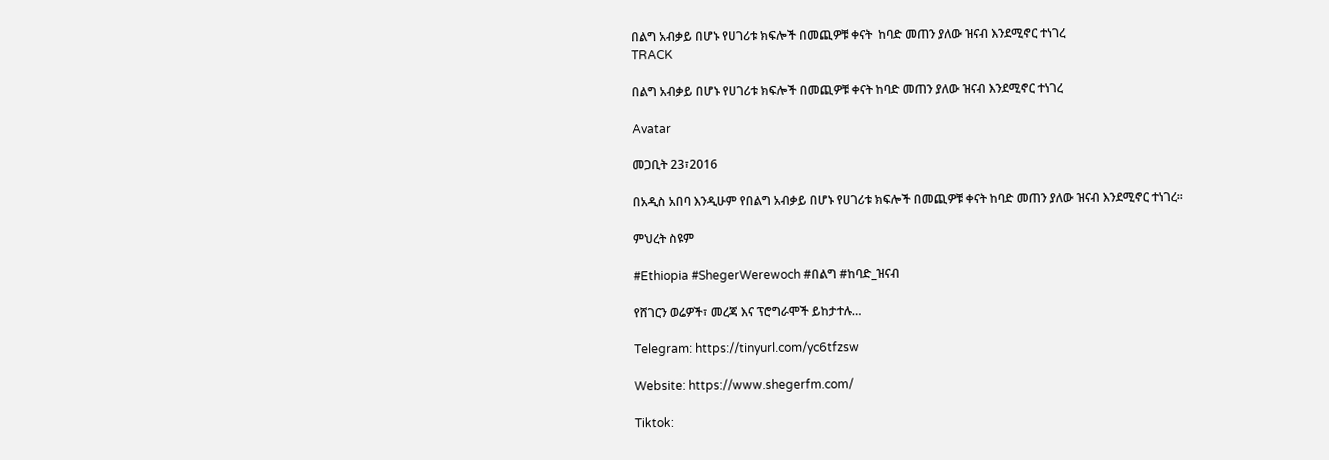በልግ አብቃይ በሆኑ የሀገሪቱ ክፍሎች በመጪዎቹ ቀናት  ከባድ መጠን ያለው ዝናብ እንደሚኖር ተነገረ
TRACK

በልግ አብቃይ በሆኑ የሀገሪቱ ክፍሎች በመጪዎቹ ቀናት ከባድ መጠን ያለው ዝናብ እንደሚኖር ተነገረ

Avatar

መጋቢት 23፣2016

በአዲስ አበባ እንዲሁም የበልግ አብቃይ በሆኑ የሀገሪቱ ክፍሎች በመጪዎቹ ቀናት ከባድ መጠን ያለው ዝናብ እንደሚኖር ተነገረ፡፡

ምህረት ስዩም

#Ethiopia #ShegerWerewoch #በልግ #ከባድ_ዝናብ

የሸገርን ወሬዎች፣ መረጃ እና ፕሮግራሞች ይከታተሉ…

Telegram: https://tinyurl.com/yc6tfzsw

Website: https://www.shegerfm.com/

Tiktok: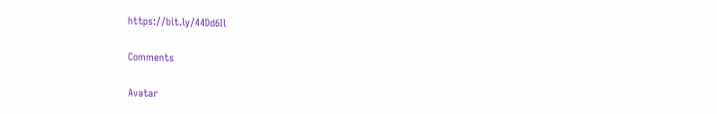https://bit.ly/44Dd6Il

Comments

Avatar